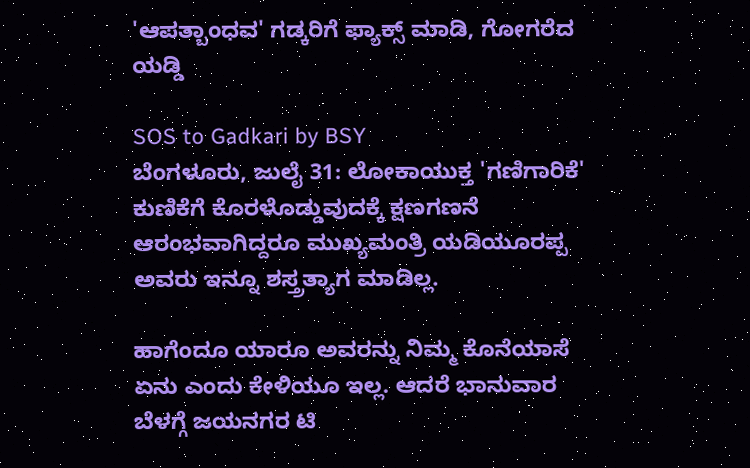'ಆಪತ್ಬಾಂಧವ' ಗಡ್ಕರಿಗೆ ಫ್ಯಾಕ್ಸ್ ಮಾಡಿ, ಗೋಗರೆದ ಯಡ್ಡಿ

SOS to Gadkari by BSY
ಬೆಂಗಳೂರು, ಜುಲೈ 31: ಲೋಕಾಯುಕ್ತ 'ಗಣಿಗಾರಿಕೆ' ಕುಣಿಕೆಗೆ ಕೊರಳೊಡ್ಡುವುದಕ್ಕೆ ಕ್ಷಣಗಣನೆ ಆರಂಭವಾಗಿದ್ದರೂ ಮುಖ್ಯಮಂತ್ರಿ ಯಡಿಯೂರಪ್ಪ ಅವರು ಇನ್ನೂ ಶಸ್ತ್ರತ್ಯಾಗ ಮಾಡಿಲ್ಲ.

ಹಾಗೆಂದೂ ಯಾರೂ ಅವರನ್ನು ನಿಮ್ಮ ಕೊನೆಯಾಸೆ ಏನು ಎಂದು ಕೇಳಿಯೂ ಇಲ್ಲ. ಆದರೆ ಭಾನುವಾರ ಬೆಳಗ್ಗೆ ಜಯನಗರ ಟಿ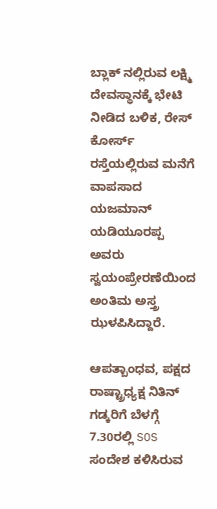ಬ್ಲಾಕ್ ನಲ್ಲಿರುವ ಲಕ್ಷ್ಮಿ ದೇವಸ್ಥಾನಕ್ಕೆ ಭೇಟಿ ನೀಡಿದ ಬಳಿಕ, ರೇಸ್ ಕೋರ್ಸ್ ರಸ್ತೆಯಲ್ಲಿರುವ ಮನೆಗೆ ವಾಪಸಾದ ಯಜಮಾನ್ ಯಡಿಯೂರಪ್ಪ ಅವರು ಸ್ವಯಂಪ್ರೇರಣೆಯಿಂದ ಅಂತಿಮ ಅಸ್ತ್ರ ಝಳಪಿಸಿದ್ದಾರೆ.

ಆಪತ್ಬಾಂಧವ, ಪಕ್ಷದ ರಾಷ್ಟ್ರಾಧ್ಯಕ್ಷ ನಿತಿನ್ ಗಡ್ಕರಿಗೆ ಬೆಳಗ್ಗೆ 7.30ರಲ್ಲಿ SOS ಸಂದೇಶ ಕಳಿಸಿರುವ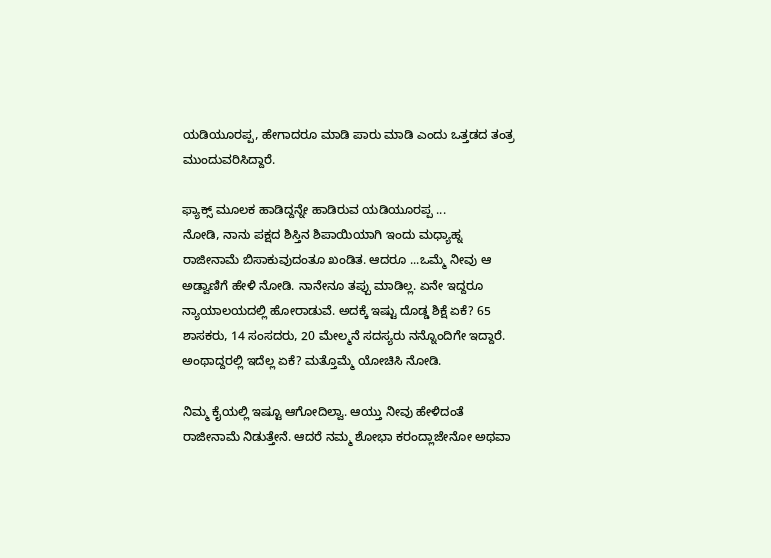ಯಡಿಯೂರಪ್ಪ, ಹೇಗಾದರೂ ಮಾಡಿ ಪಾರು ಮಾಡಿ ಎಂದು ಒತ್ತಡದ ತಂತ್ರ ಮುಂದುವರಿಸಿದ್ದಾರೆ.

ಫ್ಯಾಕ್ಸ್ ಮೂಲಕ ಹಾಡಿದ್ದನ್ನೇ ಹಾಡಿರುವ ಯಡಿಯೂರಪ್ಪ ...
ನೋಡಿ, ನಾನು ಪಕ್ಷದ ಶಿಸ್ತಿನ ಶಿಪಾಯಿಯಾಗಿ ಇಂದು ಮಧ್ಯಾಹ್ನ ರಾಜೀನಾಮೆ ಬಿಸಾಕುವುದಂತೂ ಖಂಡಿತ. ಆದರೂ ...ಒಮ್ಮೆ ನೀವು ಆ ಅಡ್ವಾಣಿಗೆ ಹೇಳಿ ನೋಡಿ. ನಾನೇನೂ ತಪ್ಪು ಮಾಡಿಲ್ಲ. ಏನೇ ಇದ್ದರೂ ನ್ಯಾಯಾಲಯದಲ್ಲಿ ಹೋರಾಡುವೆ. ಅದಕ್ಕೆ ಇಷ್ಟು ದೊಡ್ಡ ಶಿಕ್ಷೆ ಏಕೆ? 65 ಶಾಸಕರು, 14 ಸಂಸದರು, 20 ಮೇಲ್ಮನೆ ಸದಸ್ಯರು ನನ್ನೊಂದಿಗೇ ಇದ್ದಾರೆ. ಅಂಥಾದ್ದರಲ್ಲಿ ಇದೆಲ್ಲ ಏಕೆ? ಮತ್ತೊಮ್ಮೆ ಯೋಚಿಸಿ ನೋಡಿ.

ನಿಮ್ಮ ಕೈಯಲ್ಲಿ ಇಷ್ಟೂ ಆಗೋದಿಲ್ವಾ. ಆಯ್ತು ನೀವು ಹೇಳಿದಂತೆ ರಾಜೀನಾಮೆ ನಿಡುತ್ತೇನೆ. ಆದರೆ ನಮ್ಮ ಶೋಭಾ ಕರಂದ್ಲಾಜೇನೋ ಅಥವಾ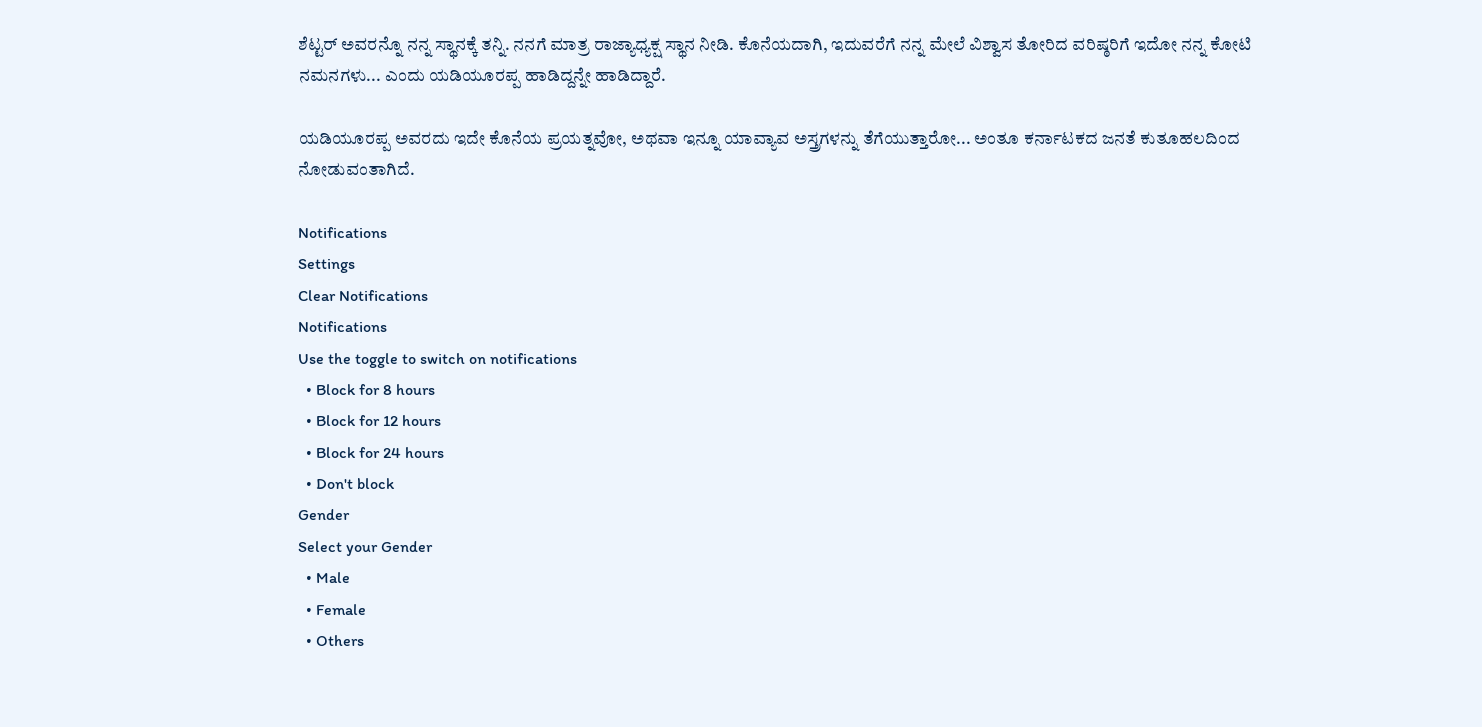ಶೆಟ್ಟರ್ ಅವರನ್ನೊ ನನ್ನ ಸ್ಥಾನಕ್ಕೆ ತನ್ನಿ. ನನಗೆ ಮಾತ್ರ ರಾಜ್ಯಾಧ್ಯಕ್ಷ ಸ್ಥಾನ ನೀಡಿ. ಕೊನೆಯದಾಗಿ, ಇದುವರೆಗೆ ನನ್ನ ಮೇಲೆ ವಿಶ್ವಾಸ ತೋರಿದ ವರಿಷ್ಠರಿಗೆ ಇದೋ ನನ್ನ ಕೋಟಿ ನಮನಗಳು... ಎಂದು ಯಡಿಯೂರಪ್ಪ ಹಾಡಿದ್ದನ್ನೇ ಹಾಡಿದ್ದಾರೆ.

ಯಡಿಯೂರಪ್ಪ ಅವರದು ಇದೇ ಕೊನೆಯ ಪ್ರಯತ್ನವೋ, ಅಥವಾ ಇನ್ನೂ ಯಾವ್ಯಾವ ಅಸ್ತ್ರಗಳನ್ನು ತೆಗೆಯುತ್ತಾರೋ... ಅಂತೂ ಕರ್ನಾಟಕದ ಜನತೆ ಕುತೂಹಲದಿಂದ ನೋಡುವಂತಾಗಿದೆ.

Notifications
Settings
Clear Notifications
Notifications
Use the toggle to switch on notifications
  • Block for 8 hours
  • Block for 12 hours
  • Block for 24 hours
  • Don't block
Gender
Select your Gender
  • Male
  • Female
  • Others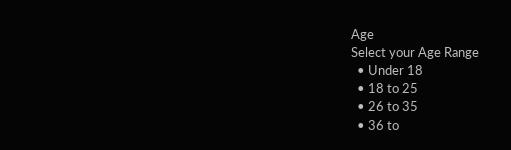Age
Select your Age Range
  • Under 18
  • 18 to 25
  • 26 to 35
  • 36 to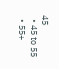45
  • 45 to 55
  • 55+